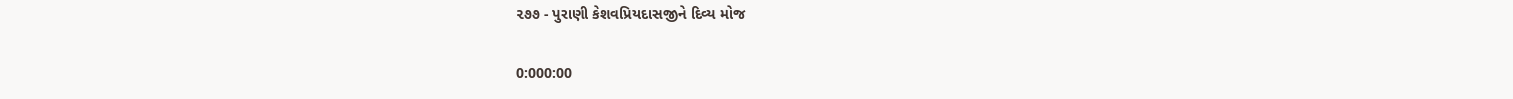૨૭૭ - પુરાણી કેશવપ્રિયદાસજીને દિવ્ય મોજ

0:000:00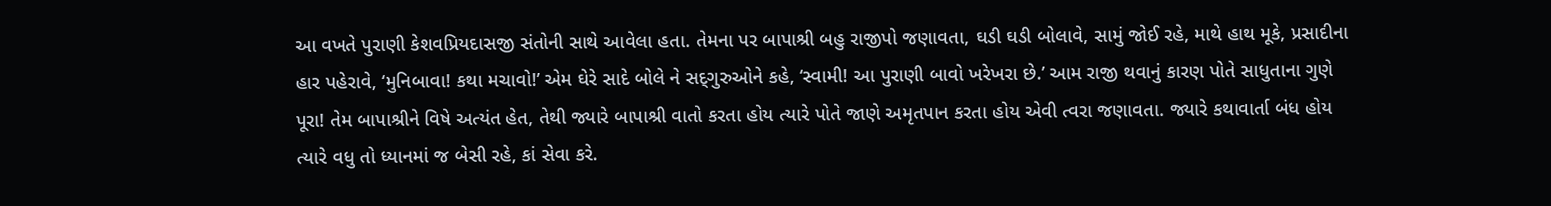આ વખતે પુરાણી કેશવપ્રિયદાસજી સંતોની સાથે આવેલા હતા. તેમના પર બાપાશ્રી બહુ રાજીપો જણાવતા, ઘડી ઘડી બોલાવે, સામું જોઈ રહે, માથે હાથ મૂકે, પ્રસાદીના હાર પહેરાવે, ‘મુનિબાવા! કથા મચાવો!’ એમ ઘેરે સાદે બોલે ને સદ્‍ગુરુઓને કહે, ‘સ્વામી! આ પુરાણી બાવો ખરેખરા છે.’ આમ રાજી થવાનું કારણ પોતે સાધુતાના ગુણે પૂરા! તેમ બાપાશ્રીને વિષે અત્યંત હેત, તેથી જ્યારે બાપાશ્રી વાતો કરતા હોય ત્યારે પોતે જાણે અમૃતપાન કરતા હોય એવી ત્વરા જણાવતા. જ્યારે કથાવાર્તા બંધ હોય ત્યારે વધુ તો ધ્યાનમાં જ બેસી રહે, કાં સેવા કરે.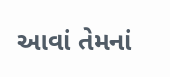આવાં તેમનાં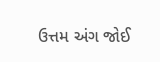ઉત્તમ અંગ જોઈ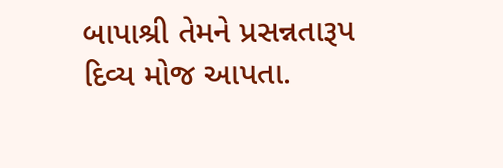બાપાશ્રી તેમને પ્રસન્નતારૂપ દિવ્ય મોજ આપતા.